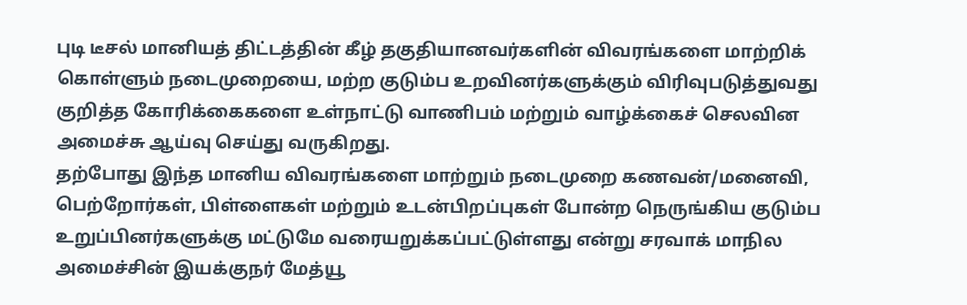புடி டீசல் மானியத் திட்டத்தின் கீழ் தகுதியானவர்களின் விவரங்களை மாற்றிக் கொள்ளும் நடைமுறையை, மற்ற குடும்ப உறவினர்களுக்கும் விரிவுபடுத்துவது குறித்த கோரிக்கைகளை உள்நாட்டு வாணிபம் மற்றும் வாழ்க்கைச் செலவின அமைச்சு ஆய்வு செய்து வருகிறது.
தற்போது இந்த மானிய விவரங்களை மாற்றும் நடைமுறை கணவன்/மனைவி, பெற்றோர்கள், பிள்ளைகள் மற்றும் உடன்பிறப்புகள் போன்ற நெருங்கிய குடும்ப உறுப்பினர்களுக்கு மட்டுமே வரையறுக்கப்பட்டுள்ளது என்று சரவாக் மாநில அமைச்சின் இயக்குநர் மேத்யூ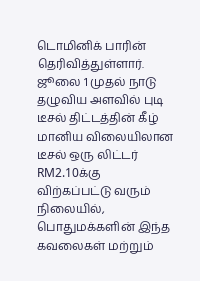டொமினிக் பாரின் தெரிவித்துள்ளார்.
ஜூலை 1 முதல் நாடு தழுவிய அளவில் புடி டீசல் திட்டத்தின் கீழ் மானிய விலையிலான டீசல் ஒரு லிட்டர் RM2.10க்கு விற்கப்பட்டு வரும் நிலையில், பொதுமக்களின் இந்த கவலைகள் மற்றும்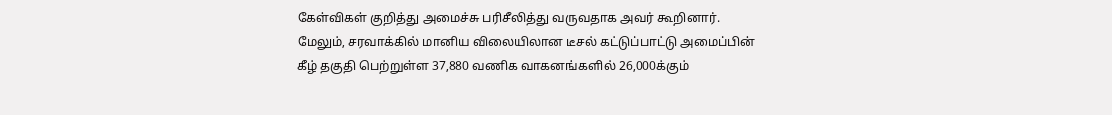கேள்விகள் குறித்து அமைச்சு பரிசீலித்து வருவதாக அவர் கூறினார்.
மேலும், சரவாக்கில் மானிய விலையிலான டீசல் கட்டுப்பாட்டு அமைப்பின் கீழ் தகுதி பெற்றுள்ள 37,880 வணிக வாகனங்களில் 26,000க்கும்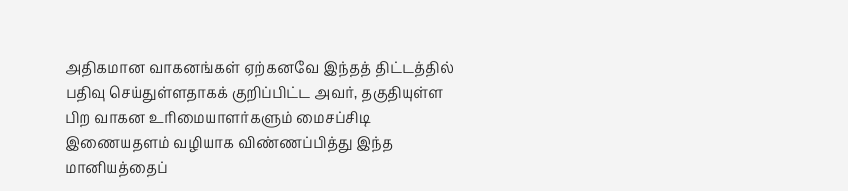அதிகமான வாகனங்கள் ஏற்கனவே இந்தத் திட்டத்தில் பதிவு செய்துள்ளதாகக் குறிப்பிட்ட அவர், தகுதியுள்ள பிற வாகன உரிமையாளர்களும் மைசப்சிடி இணையதளம் வழியாக விண்ணப்பித்து இந்த மானியத்தைப்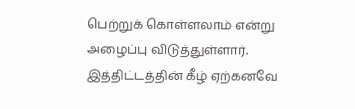பெற்றுக் கொள்ளலாம் என்று அழைப்பு விடுத்துள்ளார். இத்திட்டத்தின் கீழ் ஏற்கனவே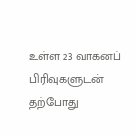உள்ள 23 வாகனப் பிரிவுகளுடன் தற்போது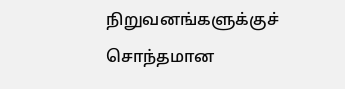நிறுவனங்களுக்குச் சொந்தமான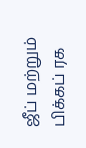ஜீப் மற்றும் பிக்கப் ரக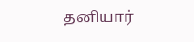தனியார்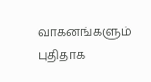வாகனங்களும் புதிதாக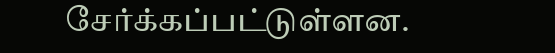சேர்க்கப்பட்டுள்ளன.